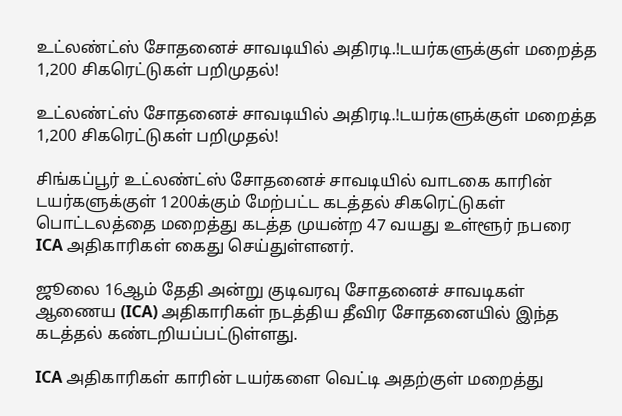உட்லண்ட்ஸ் சோதனைச் சாவடியில் அதிரடி.!டயர்களுக்குள் மறைத்த 1,200 சிகரெட்டுகள் பறிமுதல்!

உட்லண்ட்ஸ் சோதனைச் சாவடியில் அதிரடி.!டயர்களுக்குள் மறைத்த 1,200 சிகரெட்டுகள் பறிமுதல்!

சிங்கப்பூர் உட்லண்ட்ஸ் சோதனைச் சாவடியில் வாடகை காரின் டயர்களுக்குள் 1200க்கும் மேற்பட்ட கடத்தல் சிகரெட்டுகள் பொட்டலத்தை மறைத்து கடத்த முயன்ற 47 வயது உள்ளூர் நபரை ICA அதிகாரிகள் கைது செய்துள்ளனர்.

ஜூலை 16ஆம் தேதி அன்று குடிவரவு சோதனைச் சாவடிகள் ஆணைய (ICA) அதிகாரிகள் நடத்திய தீவிர சோதனையில் இந்த கடத்தல் கண்டறியப்பட்டுள்ளது.

ICA அதிகாரிகள் காரின் டயர்களை வெட்டி அதற்குள் மறைத்து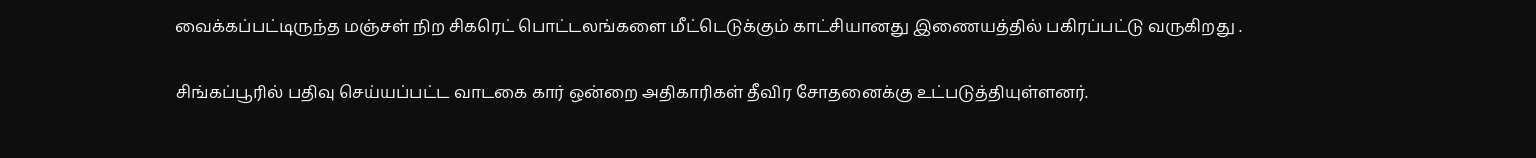வைக்கப்பட்டிருந்த மஞ்சள் நிற சிகரெட் பொட்டலங்களை மீட்டெடுக்கும் காட்சியானது இணையத்தில் பகிரப்பட்டு வருகிறது .

சிங்கப்பூரில் பதிவு செய்யப்பட்ட வாடகை கார் ஒன்றை அதிகாரிகள் தீவிர சோதனைக்கு உட்படுத்தியுள்ளனர்.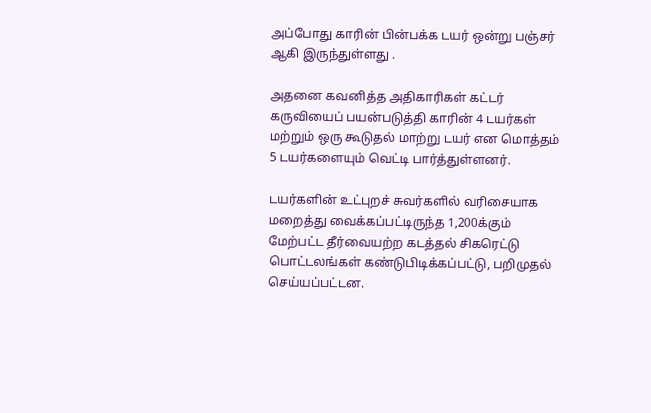அப்போது காரின் பின்பக்க டயர் ஒன்று பஞ்சர் ஆகி இருந்துள்ளது .

அதனை கவனித்த அதிகாரிகள் கட்டர் கருவியைப் பயன்படுத்தி காரின் 4 டயர்கள் மற்றும் ஒரு கூடுதல் மாற்று டயர் என மொத்தம் 5 டயர்களையும் வெட்டி பார்த்துள்ளனர்.

டயர்களின் உட்புறச் சுவர்களில் வரிசையாக மறைத்து வைக்கப்பட்டிருந்த 1,200க்கும் மேற்பட்ட தீர்வையற்ற கடத்தல் சிகரெட்டு பொட்டலங்கள் கண்டுபிடிக்கப்பட்டு, பறிமுதல் செய்யப்பட்டன.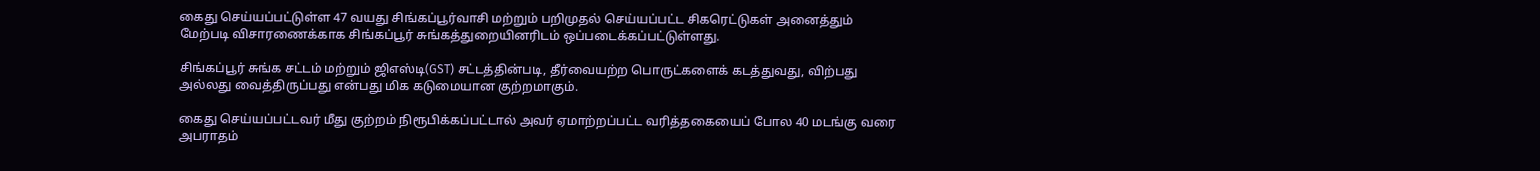கைது செய்யப்பட்டுள்ள 47 வயது சிங்கப்பூர்வாசி மற்றும் பறிமுதல் செய்யப்பட்ட சிகரெட்டுகள் அனைத்தும் மேற்படி விசாரணைக்காக சிங்கப்பூர் சுங்கத்துறையினரிடம் ஒப்படைக்கப்பட்டுள்ளது.

சிங்கப்பூர் சுங்க சட்டம் மற்றும் ஜிஎஸ்டி(GST) சட்டத்தின்படி, தீர்வையற்ற பொருட்களைக் கடத்துவது, விற்பது அல்லது வைத்திருப்பது என்பது மிக கடுமையான குற்றமாகும்.

கைது செய்யப்பட்டவர் மீது குற்றம் நிரூபிக்கப்பட்டால் அவர் ஏமாற்றப்பட்ட வரித்தகையைப் போல 40 மடங்கு வரை அபராதம்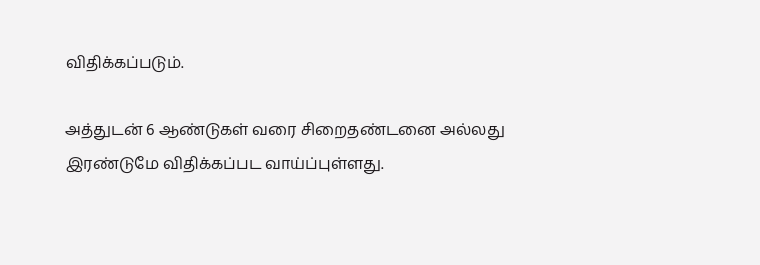விதிக்கப்படும்.

அத்துடன் 6 ஆண்டுகள் வரை சிறைதண்டனை அல்லது இரண்டுமே விதிக்கப்பட வாய்ப்புள்ளது.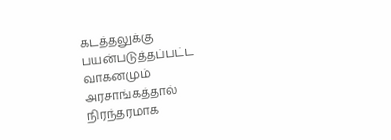கடத்தலுக்கு பயன்படுத்தப்பட்ட வாகனமும் அரசாங்கத்தால் நிரந்தரமாக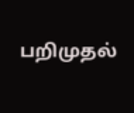பறிமுதல்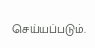செய்யப்படும்.